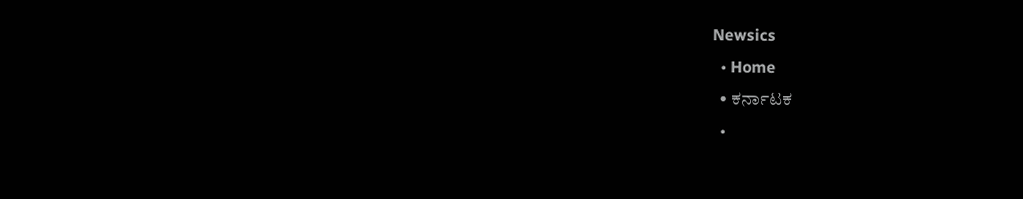Newsics
  • Home
  • ಕರ್ನಾಟಕ
  •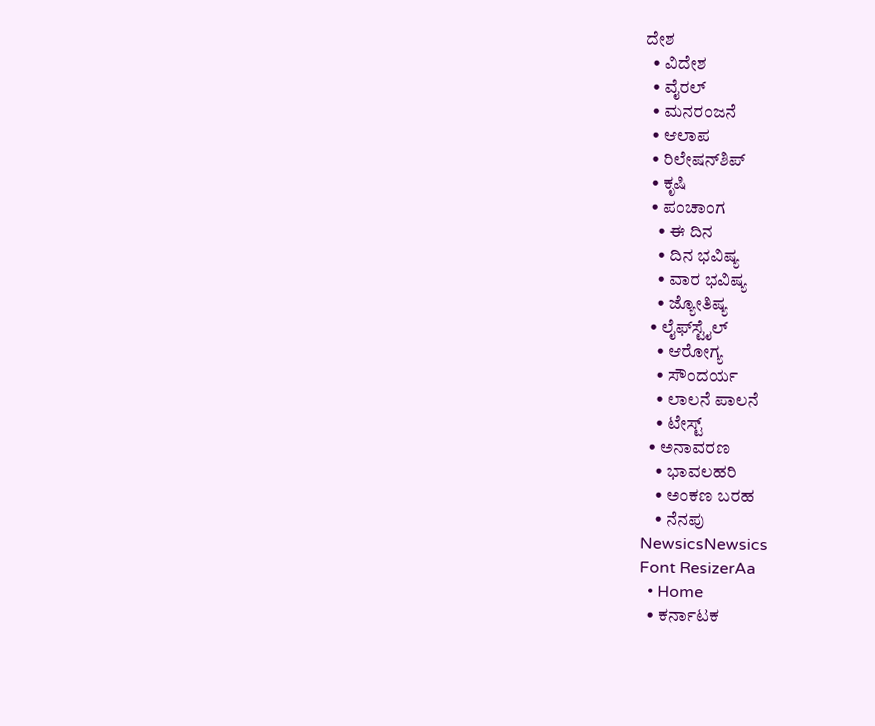ದೇಶ
  • ವಿದೇಶ
  • ವೈರಲ್
  • ಮನರಂಜನೆ
  • ಆಲಾಪ
  • ರಿಲೇಷನ್‌ಶಿಪ್
  • ಕೃಷಿ
  • ಪಂಚಾಂಗ
    • ಈ ದಿನ
    • ದಿನ ಭವಿಷ್ಯ
    • ವಾರ ಭವಿಷ್ಯ
    • ಜ್ಯೋತಿಷ್ಯ
  • ಲೈಫ್‌ಸ್ಟೈಲ್
    • ಆರೋಗ್ಯ
    • ಸೌಂದರ್ಯ
    • ಲಾಲನೆ ಪಾಲನೆ
    • ಟೇಸ್ಟ್
  • ಅನಾವರಣ
    • ಭಾವಲಹರಿ
    • ಅಂಕಣ ಬರಹ
    • ನೆನಪು
NewsicsNewsics
Font ResizerAa
  • Home
  • ಕರ್ನಾಟಕ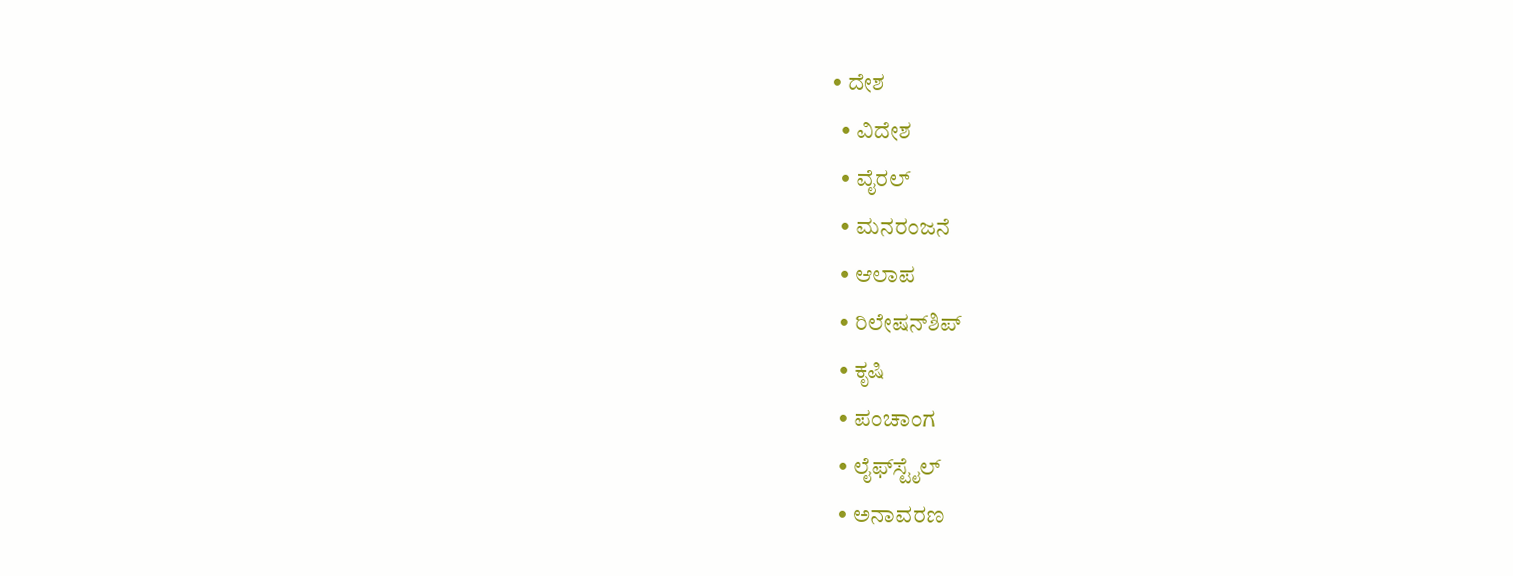• ದೇಶ
  • ವಿದೇಶ
  • ವೈರಲ್
  • ಮನರಂಜನೆ
  • ಆಲಾಪ
  • ರಿಲೇಷನ್‌ಶಿಪ್
  • ಕೃಷಿ
  • ಪಂಚಾಂಗ
  • ಲೈಫ್‌ಸ್ಟೈಲ್
  • ಅನಾವರಣ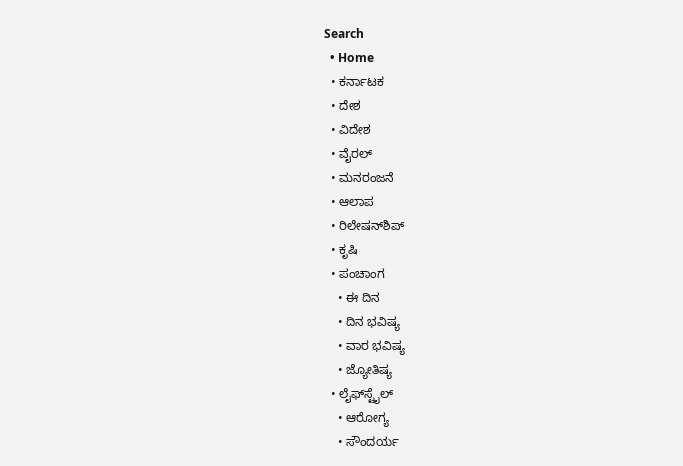Search
  • Home
  • ಕರ್ನಾಟಕ
  • ದೇಶ
  • ವಿದೇಶ
  • ವೈರಲ್
  • ಮನರಂಜನೆ
  • ಆಲಾಪ
  • ರಿಲೇಷನ್‌ಶಿಪ್
  • ಕೃಷಿ
  • ಪಂಚಾಂಗ
    • ಈ ದಿನ
    • ದಿನ ಭವಿಷ್ಯ
    • ವಾರ ಭವಿಷ್ಯ
    • ಜ್ಯೋತಿಷ್ಯ
  • ಲೈಫ್‌ಸ್ಟೈಲ್
    • ಆರೋಗ್ಯ
    • ಸೌಂದರ್ಯ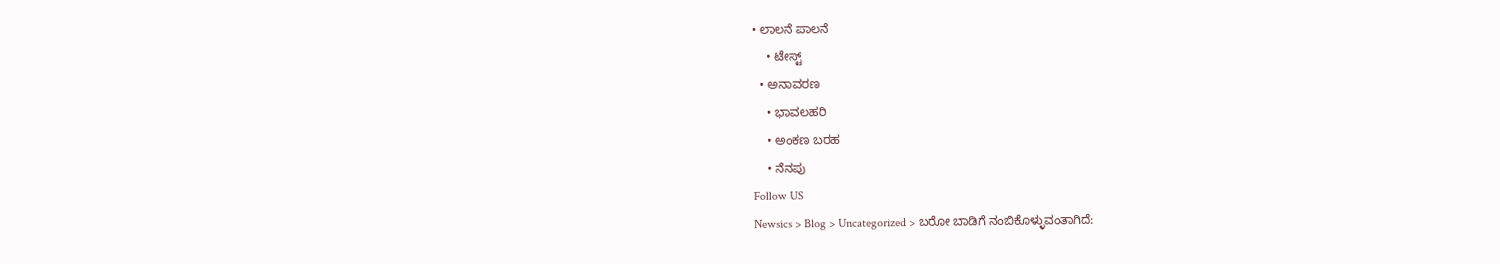• ಲಾಲನೆ ಪಾಲನೆ
    • ಟೇಸ್ಟ್
  • ಅನಾವರಣ
    • ಭಾವಲಹರಿ
    • ಅಂಕಣ ಬರಹ
    • ನೆನಪು
Follow US
Newsics > Blog > Uncategorized > ಬರೋ ಬಾಡಿಗೆ ನಂಬಿಕೊಳ್ಳುವಂತಾಗಿದೆ: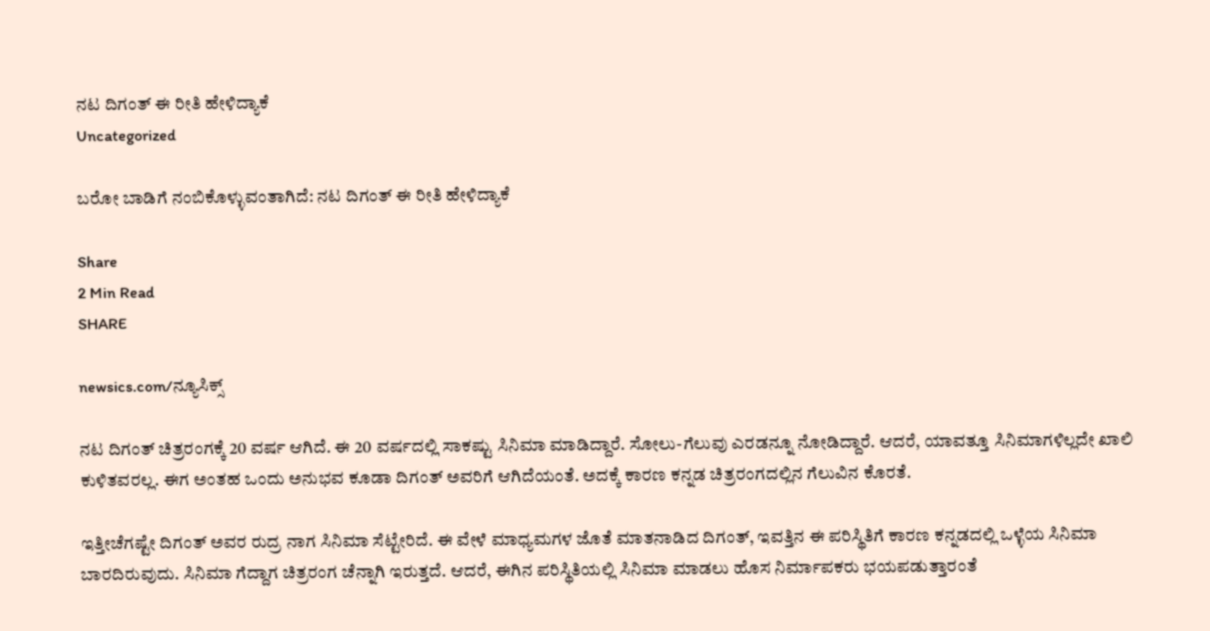ನಟ ದಿಗಂತ್‌ ಈ ರೀತಿ ಹೇಳಿದ್ಯಾಕೆ
Uncategorized

ಬರೋ ಬಾಡಿಗೆ ನಂಬಿಕೊಳ್ಳುವಂತಾಗಿದೆ: ನಟ ದಿಗಂತ್‌ ಈ ರೀತಿ ಹೇಳಿದ್ಯಾಕೆ

Share
2 Min Read
SHARE

newsics.com/ನ್ಯೂಸಿಕ್ಸ್

ನಟ ದಿಗಂತ್‌ ಚಿತ್ರರಂಗಕ್ಕೆ 20 ವರ್ಷ ಆಗಿದೆ. ಈ 20 ವರ್ಷದಲ್ಲಿ ಸಾಕಷ್ಟು ಸಿನಿಮಾ ಮಾಡಿದ್ದಾರೆ. ಸೋಲು-ಗೆಲುವು ಎರಡನ್ನೂ ನೋಡಿದ್ದಾರೆ. ಆದರೆ, ಯಾವತ್ತೂ ಸಿನಿಮಾಗಳಿಲ್ಲದೇ ಖಾಲಿ ಕುಳಿತವರಲ್ಲ. ಈಗ ಅಂತಹ ಒಂದು ಅನುಭವ ಕೂಡಾ ದಿಗಂತ್‌ ಅವರಿಗೆ ಆಗಿದೆಯಂತೆ. ಅದಕ್ಕೆ ಕಾರಣ ಕನ್ನಡ ಚಿತ್ರರಂಗದಲ್ಲಿನ ಗೆಲುವಿನ ಕೊರತೆ.

ಇತ್ತೀಚೆಗಷ್ಟೇ ದಿಗಂತ್‌ ಅವರ ರುದ್ರ ನಾಗ ಸಿನಿಮಾ ಸೆಟ್ಟೇರಿದೆ. ಈ ವೇಳೆ ಮಾಧ್ಯಮಗಳ ಜೊತೆ ಮಾತನಾಡಿದ ದಿಗಂತ್‌, ಇವತ್ತಿನ ಈ ಪರಿಸ್ಥಿತಿಗೆ ಕಾರಣ ಕನ್ನಡದಲ್ಲಿ ಒಳ್ಳೆಯ ಸಿನಿಮಾ ಬಾರದಿರುವುದು. ಸಿನಿಮಾ ಗೆದ್ದಾಗ ಚಿತ್ರರಂಗ ಚೆನ್ನಾಗಿ ಇರುತ್ತದೆ. ಆದರೆ, ಈಗಿನ ಪರಿಸ್ಥಿತಿಯಲ್ಲಿ ಸಿನಿಮಾ ಮಾಡಲು ಹೊಸ ನಿರ್ಮಾಪಕರು ಭಯಪಡುತ್ತಾರಂತೆ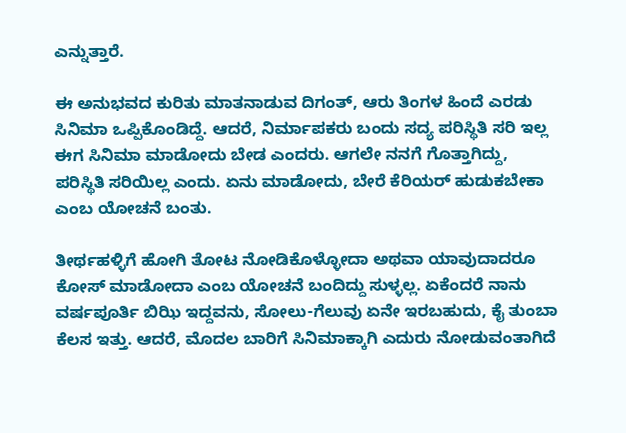ಎನ್ನುತ್ತಾರೆ.

ಈ ಅನುಭವದ ಕುರಿತು ಮಾತನಾಡುವ ದಿಗಂತ್‌, ಆರು ತಿಂಗಳ ಹಿಂದೆ ಎರಡು ಸಿನಿಮಾ ಒಪ್ಪಿಕೊಂಡಿದ್ದೆ. ಆದರೆ, ನಿರ್ಮಾಪಕರು ಬಂದು ಸದ್ಯ ಪರಿಸ್ಥಿತಿ ಸರಿ ಇಲ್ಲ ಈಗ ಸಿನಿಮಾ ಮಾಡೋದು ಬೇಡ ಎಂದರು. ಆಗಲೇ ನನಗೆ ಗೊತ್ತಾಗಿದ್ದು, ಪರಿಸ್ಥಿತಿ ಸರಿಯಿಲ್ಲ ಎಂದು. ಏನು ಮಾಡೋದು, ಬೇರೆ ಕೆರಿಯರ್‌ ಹುಡುಕಬೇಕಾ ಎಂಬ ಯೋಚನೆ ಬಂತು.

ತೀರ್ಥಹಳ್ಳಿಗೆ ಹೋಗಿ ತೋಟ ನೋಡಿಕೊಳ್ಳೋದಾ ಅಥವಾ ಯಾವುದಾದರೂ ಕೋಸ್‌ ಮಾಡೋದಾ ಎಂಬ ಯೋಚನೆ ಬಂದಿದ್ದು ಸುಳ್ಳಲ್ಲ. ಏಕೆಂದರೆ ನಾನು ವರ್ಷಪೂರ್ತಿ ಬಿಝಿ ಇದ್ದವನು, ಸೋಲು-ಗೆಲುವು ಏನೇ ಇರಬಹುದು, ಕೈ ತುಂಬಾ ಕೆಲಸ ಇತ್ತು. ಆದರೆ, ಮೊದಲ ಬಾರಿಗೆ ಸಿನಿಮಾಕ್ಕಾಗಿ ಎದುರು ನೋಡುವಂತಾಗಿದೆ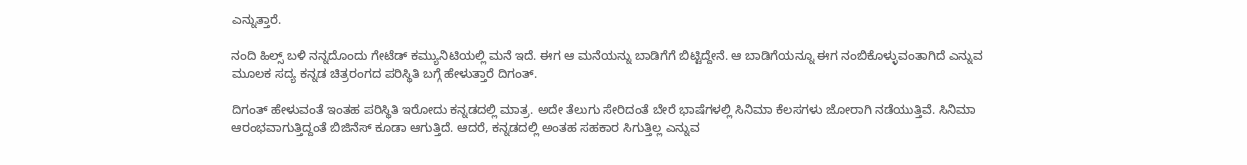ಎನ್ನುತ್ತಾರೆ.

ನಂದಿ ಹಿಲ್ಸ್‌ ಬಳಿ ನನ್ನದೊಂದು ಗೇಟೆಡ್‌ ಕಮ್ಯುನಿಟಿಯಲ್ಲಿ ಮನೆ ಇದೆ. ಈಗ ಆ ಮನೆಯನ್ನು ಬಾಡಿಗೆಗೆ ಬಿಟ್ಟಿದ್ದೇನೆ. ಆ ಬಾಡಿಗೆಯನ್ನೂ ಈಗ ನಂಬಿಕೊಳ್ಳುವಂತಾಗಿದೆ ಎನ್ನುವ ಮೂಲಕ ಸದ್ಯ ಕನ್ನಡ ಚಿತ್ರರಂಗದ ಪರಿಸ್ಥಿತಿ ಬಗ್ಗೆ ಹೇಳುತ್ತಾರೆ ದಿಗಂತ್‌.

ದಿಗಂತ್‌ ಹೇಳುವಂತೆ ಇಂತಹ ಪರಿಸ್ಥಿತಿ ಇರೋದು ಕನ್ನಡದಲ್ಲಿ ಮಾತ್ರ. ಅದೇ ತೆಲುಗು ಸೇರಿದಂತೆ ಬೇರೆ ಭಾಷೆಗಳಲ್ಲಿ ಸಿನಿಮಾ ಕೆಲಸಗಳು ಜೋರಾಗಿ ನಡೆಯುತ್ತಿವೆ. ಸಿನಿಮಾ ಆರಂಭವಾಗುತ್ತಿದ್ದಂತೆ ಬಿಜಿನೆಸ್‌ ಕೂಡಾ ಆಗುತ್ತಿದೆ. ಆದರೆ, ಕನ್ನಡದಲ್ಲಿ ಅಂತಹ ಸಹಕಾರ ಸಿಗುತ್ತಿಲ್ಲ ಎನ್ನುವ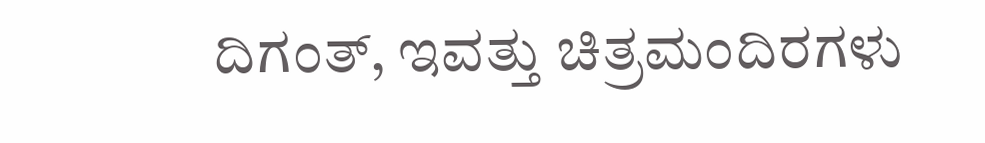ದಿಗಂತ್‌, ಇವತ್ತು ಚಿತ್ರಮಂದಿರಗಳು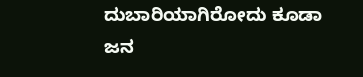ದುಬಾರಿಯಾಗಿರೋದು ಕೂಡಾ ಜನ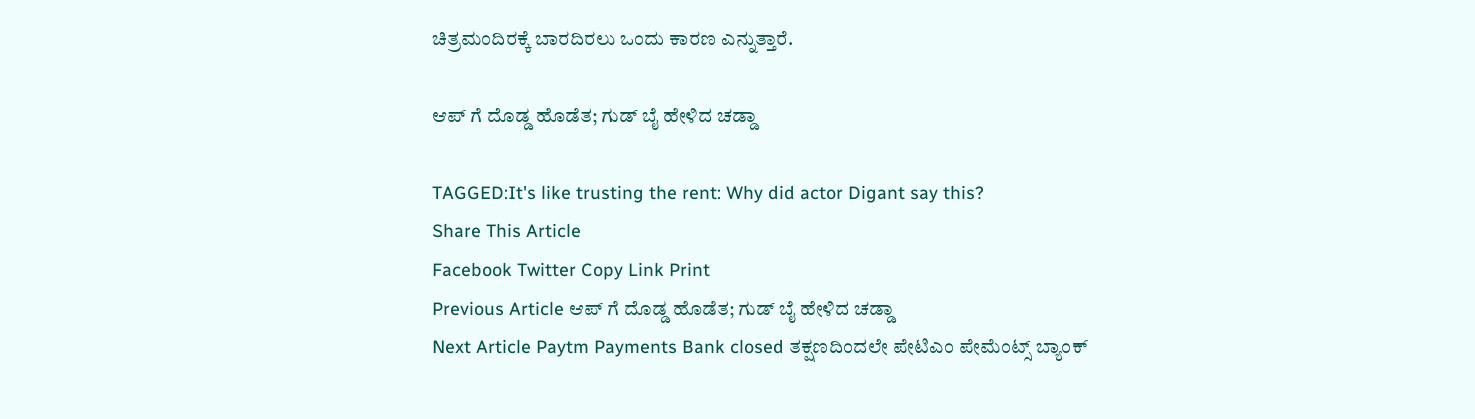ಚಿತ್ರಮಂದಿರಕ್ಕೆ ಬಾರದಿರಲು ಒಂದು ಕಾರಣ ಎನ್ನುತ್ತಾರೆ.

ಆಪ್ ಗೆ ದೊಡ್ಡ ಹೊಡೆತ; ಗುಡ್ ಬೈ ಹೇಳಿದ ಚಡ್ಡಾ

TAGGED:It's like trusting the rent: Why did actor Digant say this?
Share This Article
Facebook Twitter Copy Link Print
Previous Article ಆಪ್ ಗೆ ದೊಡ್ಡ ಹೊಡೆತ; ಗುಡ್ ಬೈ ಹೇಳಿದ ಚಡ್ಡಾ
Next Article Paytm Payments Bank closed ತಕ್ಷಣದಿಂದಲೇ ಪೇಟಿಎಂ ಪೇಮೆಂಟ್ಸ್ ಬ್ಯಾಂಕ್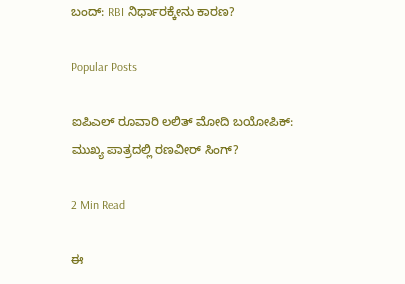ಬಂದ್: RBI ನಿರ್ಧಾರಕ್ಕೇನು ಕಾರಣ?

Popular Posts

ಐಪಿಎಲ್ ರೂವಾರಿ ಲಲಿತ್ ಮೋದಿ ಬಯೋಪಿಕ್: ಮುಖ್ಯ ಪಾತ್ರದಲ್ಲಿ ರಣವೀರ್ ಸಿಂಗ್?

2 Min Read

ಈ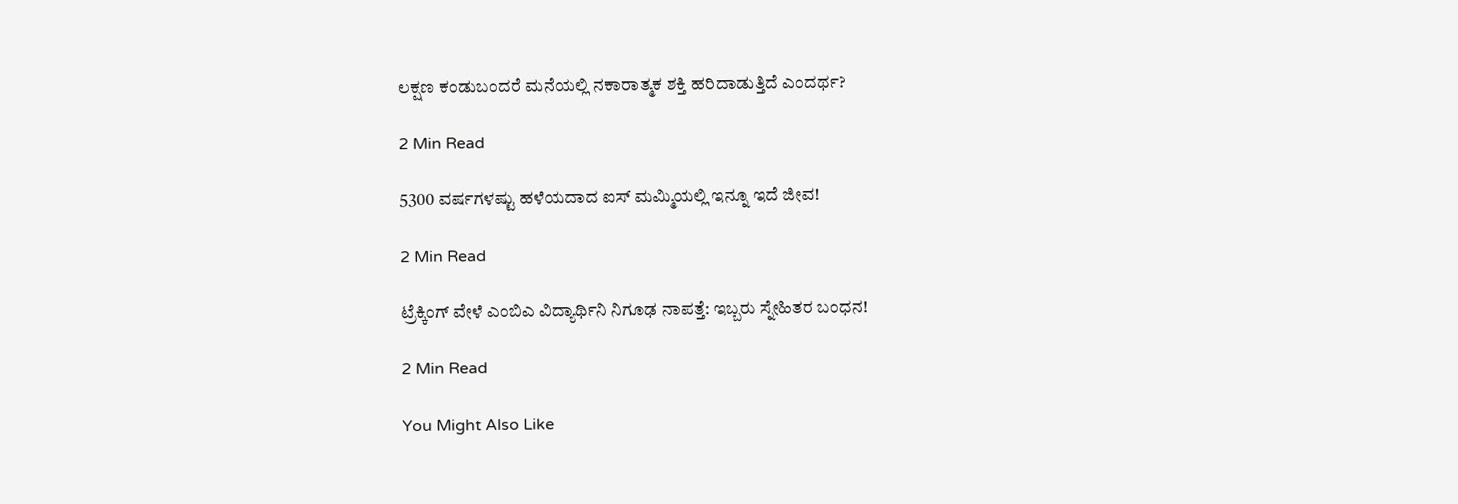ಲಕ್ಷಣ ಕಂಡುಬಂದರೆ ಮನೆಯಲ್ಲಿ ನಕಾರಾತ್ಮಕ ಶಕ್ತಿ ಹರಿದಾಡುತ್ತಿದೆ ಎಂದರ್ಥ?

2 Min Read

5300 ವರ್ಷಗಳಷ್ಟು ಹಳೆಯದಾದ ಐಸ್ ಮಮ್ಮಿಯಲ್ಲಿ ಇನ್ನೂ ಇದೆ ಜೀವ!

2 Min Read

ಟ್ರೆಕ್ಕಿಂಗ್ ವೇಳೆ ಎಂಬಿಎ ವಿದ್ಯಾರ್ಥಿನಿ ನಿಗೂಢ ನಾಪತ್ತೆ: ಇಬ್ಬರು ಸ್ನೇಹಿತರ ಬಂಧನ!

2 Min Read

You Might Also Like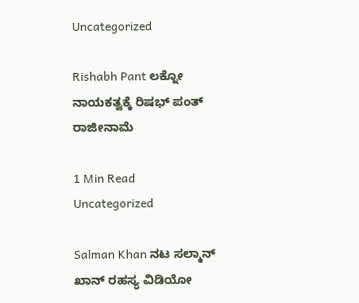Uncategorized

Rishabh Pant ಲಕ್ನೋ ನಾಯಕತ್ವಕ್ಕೆ ರಿಷಭ್ ಪಂತ್ ರಾಜೀನಾಮೆ

1 Min Read
Uncategorized

Salman Khan ನಟ ಸಲ್ಮಾನ್ ಖಾನ್ ರಹಸ್ಯ ವಿಡಿಯೋ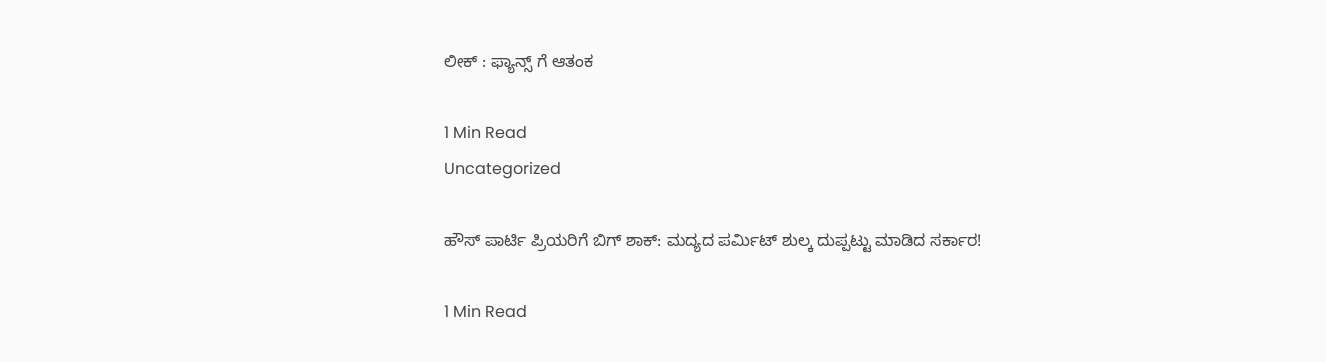ಲೀಕ್ : ಫ್ಯಾನ್ಸ್ ಗೆ ಆತಂಕ

1 Min Read
Uncategorized

ಹೌಸ್ ಪಾರ್ಟಿ ಪ್ರಿಯರಿಗೆ ಬಿಗ್ ಶಾಕ್: ಮದ್ಯದ ಪರ್ಮಿಟ್ ಶುಲ್ಕ ದುಪ್ಪಟ್ಟು ಮಾಡಿದ ಸರ್ಕಾರ!

1 Min Read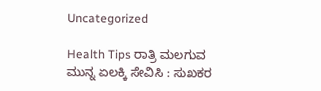Uncategorized

Health Tips ರಾತ್ರಿ ಮಲಗುವ ಮುನ್ನ ಏಲಕ್ಕಿ ಸೇವಿಸಿ : ಸುಖಕರ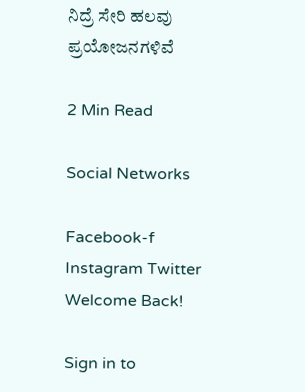ನಿದ್ರೆ ಸೇರಿ ಹಲವು ಪ್ರಯೋಜನಗಳಿವೆ

2 Min Read

Social Networks

Facebook-f Instagram Twitter
Welcome Back!

Sign in to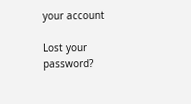your account

Lost your password?